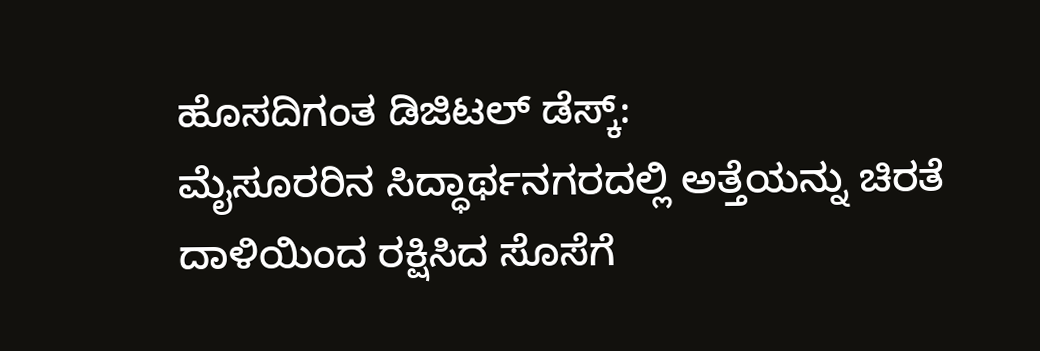ಹೊಸದಿಗಂತ ಡಿಜಿಟಲ್ ಡೆಸ್ಕ್:
ಮೈಸೂರರಿನ ಸಿದ್ಧಾರ್ಥನಗರದಲ್ಲಿ ಅತ್ತೆಯನ್ನು ಚಿರತೆ ದಾಳಿಯಿಂದ ರಕ್ಷಿಸಿದ ಸೊಸೆಗೆ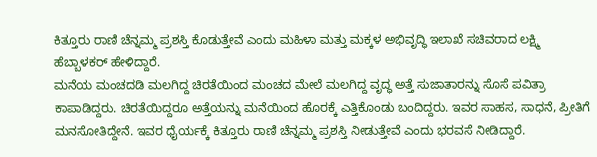ಕಿತ್ತೂರು ರಾಣಿ ಚೆನ್ನಮ್ಮ ಪ್ರಶಸ್ತಿ ಕೊಡುತ್ತೇವೆ ಎಂದು ಮಹಿಳಾ ಮತ್ತು ಮಕ್ಕಳ ಅಭಿವೃದ್ಧಿ ಇಲಾಖೆ ಸಚಿವರಾದ ಲಕ್ಷ್ಮಿ ಹೆಬ್ಬಾಳಕರ್ ಹೇಳಿದ್ದಾರೆ.
ಮನೆಯ ಮಂಚದಡಿ ಮಲಗಿದ್ದ ಚಿರತೆಯಿಂದ ಮಂಚದ ಮೇಲೆ ಮಲಗಿದ್ದ ವೃದ್ಧ ಅತ್ತೆ ಸುಜಾತಾರನ್ನು ಸೊಸೆ ಪವಿತ್ರಾ ಕಾಪಾಡಿದ್ದರು. ಚಿರತೆಯಿದ್ದರೂ ಅತ್ತೆಯನ್ನು ಮನೆಯಿಂದ ಹೊರಕ್ಕೆ ಎತ್ತಿಕೊಂಡು ಬಂದಿದ್ದರು. ಇವರ ಸಾಹಸ, ಸಾಧನೆ, ಪ್ರೀತಿಗೆ ಮನಸೋತಿದ್ದೇನೆ. ಇವರ ಧೈರ್ಯಕ್ಕೆ ಕಿತ್ತೂರು ರಾಣಿ ಚೆನ್ನಮ್ಮ ಪ್ರಶಸ್ತಿ ನೀಡುತ್ತೇವೆ ಎಂದು ಭರವಸೆ ನೀಡಿದ್ದಾರೆ.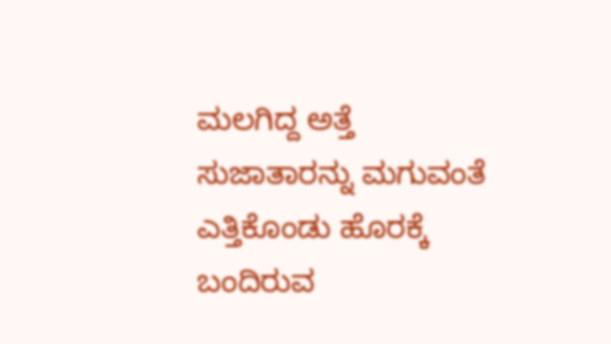ಮಲಗಿದ್ದ ಅತ್ತೆ ಸುಜಾತಾರನ್ನು ಮಗುವಂತೆ ಎತ್ತಿಕೊಂಡು ಹೊರಕ್ಕೆ ಬಂದಿರುವ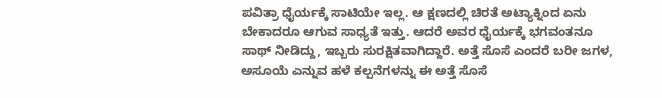ಪವಿತ್ರಾ ಧೈರ್ಯಕ್ಕೆ ಸಾಟಿಯೇ ಇಲ್ಲ. ಆ ಕ್ಷಣದಲ್ಲಿ ಚಿರತೆ ಅಟ್ಯಾಕ್ನಿಂದ ಏನು ಬೇಕಾದರೂ ಆಗುವ ಸಾಧ್ಯತೆ ಇತ್ತು. ಆದರೆ ಅವರ ಧೈರ್ಯಕ್ಕೆ ಭಗವಂತನೂ ಸಾಥ್ ನೀಡಿದ್ದು, ಇಬ್ಬರು ಸುರಕ್ಷಿತವಾಗಿದ್ದಾರೆ. ಅತ್ತೆ ಸೊಸೆ ಎಂದರೆ ಬರೀ ಜಗಳ, ಅಸೂಯೆ ಎನ್ನುವ ಹಳೆ ಕಲ್ಪನೆಗಳನ್ನು ಈ ಅತ್ತೆ ಸೊಸೆ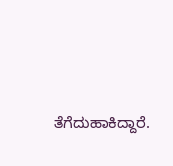ತೆಗೆದುಹಾಕಿದ್ದಾರೆ.